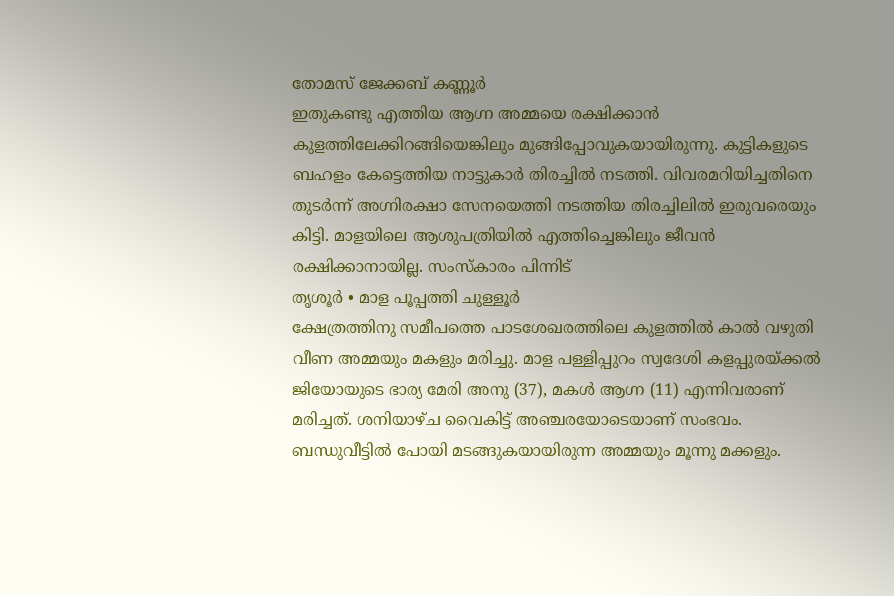തോമസ് ജേക്കബ് കണ്ണൂർ
ഇതുകണ്ടു എത്തിയ ആഗ്ന അമ്മയെ രക്ഷിക്കാൻ കുളത്തിലേക്കിറങ്ങിയെങ്കിലും മുങ്ങിപ്പോവുകയായിരുന്നു. കുട്ടികളുടെ ബഹളം കേട്ടെത്തിയ നാട്ടുകാർ തിരച്ചിൽ നടത്തി. വിവരമറിയിച്ചതിനെ തുടർന്ന് അഗ്നിരക്ഷാ സേനയെത്തി നടത്തിയ തിരച്ചിലിൽ ഇരുവരെയും കിട്ടി. മാളയിലെ ആശുപത്രിയിൽ എത്തിച്ചെങ്കിലും ജീവൻ രക്ഷിക്കാനായില്ല. സംസ്കാരം പിന്നിട്
തൃശൂർ • മാള പൂപ്പത്തി ചുള്ളൂർ
ക്ഷേത്രത്തിനു സമീപത്തെ പാടശേഖരത്തിലെ കുളത്തിൽ കാൽ വഴുതി വീണ അമ്മയും മകളും മരിച്ചു. മാള പള്ളിപ്പുറം സ്വദേശി കളപ്പുരയ്ക്കൽ ജിയോയുടെ ഭാര്യ മേരി അനു (37), മകൾ ആഗ്ന (11) എന്നിവരാണ് മരിച്ചത്. ശനിയാഴ്ച വൈകിട്ട് അഞ്ചരയോടെയാണ് സംഭവം.
ബന്ധുവീട്ടിൽ പോയി മടങ്ങുകയായിരുന്ന അമ്മയും മൂന്നു മക്കളും.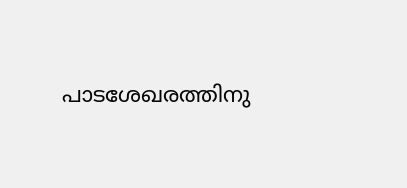പാടശേഖരത്തിനു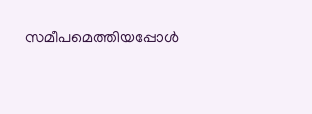സമീപമെത്തിയപ്പോൾ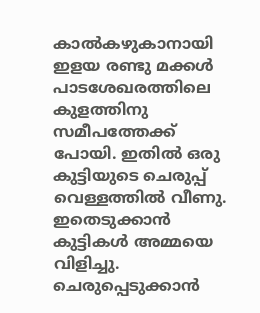കാൽകഴുകാനായി ഇളയ രണ്ടു മക്കൾ പാടശേഖരത്തിലെ കുളത്തിനു സമീപത്തേക്ക് പോയി. ഇതിൽ ഒരു കുട്ടിയുടെ ചെരുപ്പ് വെള്ളത്തിൽ വീണു. ഇതെടുക്കാൻ കുട്ടികൾ അമ്മയെ വിളിച്ചു. ചെരുപ്പെടുക്കാൻ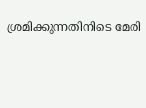ശ്രമിക്കുന്നതിനിടെ മേരി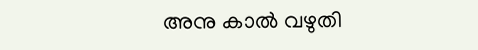അനു കാൽ വഴുതി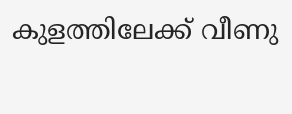കുളത്തിലേക്ക് വീണു